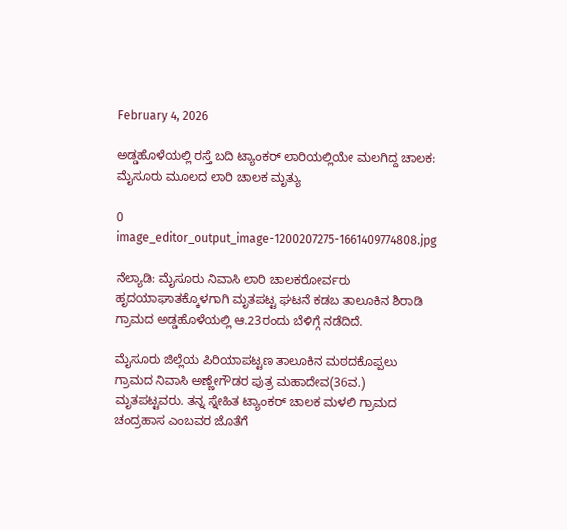February 4, 2026

ಅಡ್ಡಹೊಳೆಯಲ್ಲಿ ರಸ್ತೆ ಬದಿ ಟ್ಯಾಂಕರ್ ಲಾರಿಯಲ್ಲಿಯೇ ಮಲಗಿದ್ದ ಚಾಲಕ: ಮೈಸೂರು ಮೂಲದ ಲಾರಿ ಚಾಲಕ ಮೃತ್ಯು

0
image_editor_output_image-1200207275-1661409774808.jpg

ನೆಲ್ಯಾಡಿ: ಮೈಸೂರು ನಿವಾಸಿ ಲಾರಿ ಚಾಲಕರೋರ್ವರು ಹೃದಯಾಘಾತಕ್ಕೊಳಗಾಗಿ ಮೃತಪಟ್ಟ ಘಟನೆ ಕಡಬ ತಾಲೂಕಿನ ಶಿರಾಡಿ ಗ್ರಾಮದ ಅಡ್ಡಹೊಳೆಯಲ್ಲಿ ಆ.23ರಂದು ಬೆಳಿಗ್ಗೆ ನಡೆದಿದೆ.

ಮೈಸೂರು ಜಿಲ್ಲೆಯ ಪಿರಿಯಾಪಟ್ಟಣ ತಾಲೂಕಿನ ಮಠದಕೊಪ್ಪಲು ಗ್ರಾಮದ ನಿವಾಸಿ ಅಣ್ಣೇಗೌಡರ ಪುತ್ರ ಮಹಾದೇವ(36ವ.) ಮೃತಪಟ್ಟವರು. ತನ್ನ ಸ್ನೇಹಿತ ಟ್ಯಾಂಕರ್ ಚಾಲಕ ಮಳಲಿ ಗ್ರಾಮದ ಚಂದ್ರಹಾಸ ಎಂಬವರ ಜೊತೆಗೆ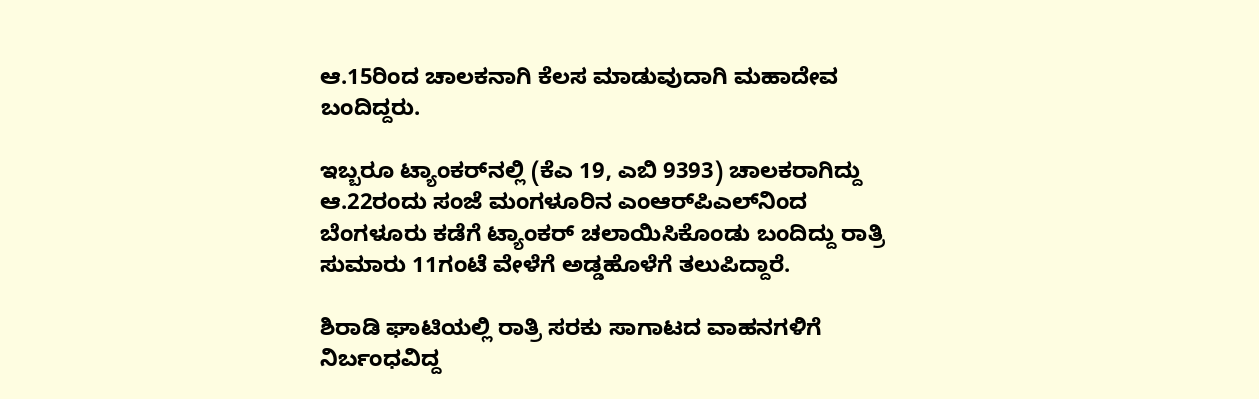ಆ.15ರಿಂದ ಚಾಲಕನಾಗಿ ಕೆಲಸ ಮಾಡುವುದಾಗಿ ಮಹಾದೇವ ಬಂದಿದ್ದರು.

ಇಬ್ಬರೂ ಟ್ಯಾಂಕರ್‌ನಲ್ಲಿ (ಕೆಎ 19, ಎಬಿ 9393) ಚಾಲಕರಾಗಿದ್ದು ಆ.22ರಂದು ಸಂಜೆ ಮಂಗಳೂರಿನ ಎಂಆರ್‌ಪಿಎಲ್‌ನಿಂದ ಬೆಂಗಳೂರು ಕಡೆಗೆ ಟ್ಯಾಂಕರ್ ಚಲಾಯಿಸಿಕೊಂಡು ಬಂದಿದ್ದು ರಾತ್ರಿ ಸುಮಾರು 11ಗಂಟೆ ವೇಳೆಗೆ ಅಡ್ಡಹೊಳೆಗೆ ತಲುಪಿದ್ದಾರೆ.

ಶಿರಾಡಿ ಘಾಟಿಯಲ್ಲಿ ರಾತ್ರಿ ಸರಕು ಸಾಗಾಟದ ವಾಹನಗಳಿಗೆ ನಿರ್ಬಂಧವಿದ್ದ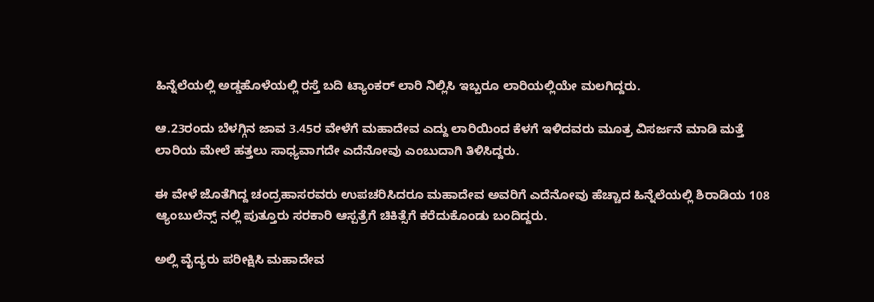ಹಿನ್ನೆಲೆಯಲ್ಲಿ ಅಡ್ಡಹೊಳೆಯಲ್ಲಿ ರಸ್ತೆ ಬದಿ ಟ್ಯಾಂಕರ್ ಲಾರಿ ನಿಲ್ಲಿಸಿ ಇಬ್ಬರೂ ಲಾರಿಯಲ್ಲಿಯೇ ಮಲಗಿದ್ದರು.

ಆ.23ರಂದು ಬೆಳಗ್ಗಿನ ಜಾವ 3.45ರ ವೇಳೆಗೆ ಮಹಾದೇವ ಎದ್ದು ಲಾರಿಯಿಂದ ಕೆಳಗೆ ಇಳಿದವರು ಮೂತ್ರ ವಿಸರ್ಜನೆ ಮಾಡಿ ಮತ್ತೆ ಲಾರಿಯ ಮೇಲೆ ಹತ್ತಲು ಸಾಧ್ಯವಾಗದೇ ಎದೆನೋವು ಎಂಬುದಾಗಿ ತಿಳಿಸಿದ್ದರು.

ಈ ವೇಳೆ ಜೊತೆಗಿದ್ದ ಚಂದ್ರಹಾಸರವರು ಉಪಚರಿಸಿದರೂ ಮಹಾದೇವ ಅವರಿಗೆ ಎದೆನೋವು ಹೆಚ್ಚಾದ ಹಿನ್ನೆಲೆಯಲ್ಲಿ ಶಿರಾಡಿಯ 108 ಆ್ಯಂಬುಲೆನ್ಸ್ ನಲ್ಲಿ ಪುತ್ತೂರು ಸರಕಾರಿ ಆಸ್ಪತ್ರೆಗೆ ಚಿಕಿತ್ಸೆಗೆ ಕರೆದುಕೊಂಡು ಬಂದಿದ್ದರು.

ಅಲ್ಲಿ ವೈದ್ಯರು ಪರೀಕ್ಷಿಸಿ ಮಹಾದೇವ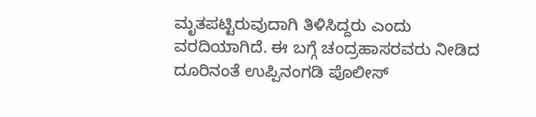ಮೃತಪಟ್ಟಿರುವುದಾಗಿ ತಿಳಿಸಿದ್ದರು ಎಂದು ವರದಿಯಾಗಿದೆ. ಈ ಬಗ್ಗೆ ಚಂದ್ರಹಾಸರವರು ನೀಡಿದ ದೂರಿನಂತೆ ಉಪ್ಪಿನಂಗಡಿ ಪೊಲೀಸ್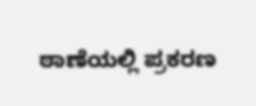ಠಾಣೆಯಲ್ಲಿ ಪ್ರಕರಣ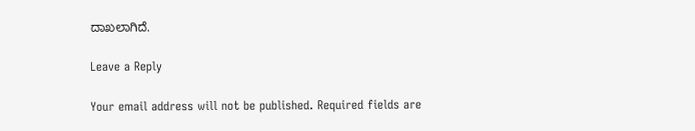ದಾಖಲಾಗಿದೆ.

Leave a Reply

Your email address will not be published. Required fields are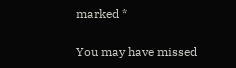marked *

You may have missed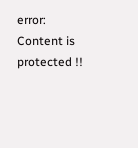error: Content is protected !!